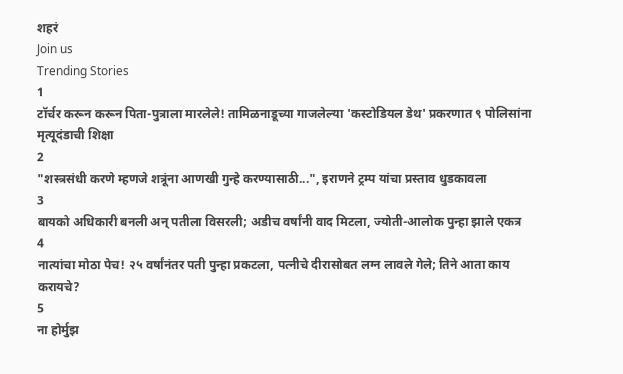शहरं
Join us
Trending Stories
1
टॉर्चर करून करून पिता-पुत्राला मारलेले! तामिळनाडूच्या गाजलेल्या 'कस्टोडियल डेथ' प्रकरणात ९ पोलिसांना मृत्यूदंडाची शिक्षा
2
"शस्त्रसंधी करणे म्हणजे शत्रूंना आणखी गुन्हे करण्यासाठी...", इराणने ट्रम्प यांचा प्रस्ताव धुडकावला
3
बायको अधिकारी बनली अन् पतीला विसरली; अडीच वर्षांनी वाद मिटला, ज्योती-आलोक पुन्हा झाले एकत्र
4
नात्यांचा मोठा पेच! २५ वर्षांनंतर पती पुन्हा प्रकटला, पत्नीचे दीरासोबत लग्न लावले गेले; तिने आता काय करायचे?
5
ना होर्मुझ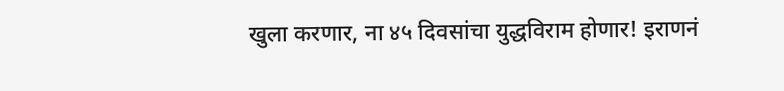खुला करणार, ना ४५ दिवसांचा युद्धविराम होणार! इराणनं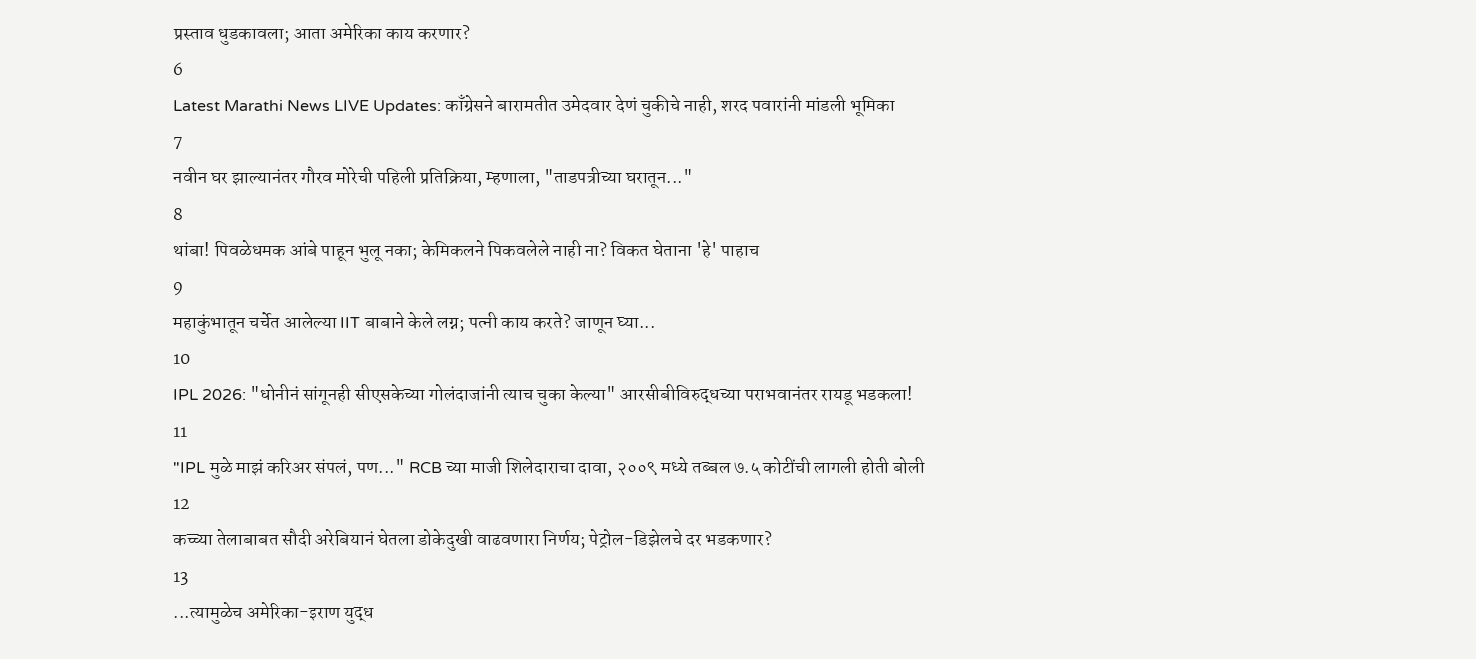प्रस्ताव धुडकावला; आता अमेरिका काय करणार?
6
Latest Marathi News LIVE Updates: काँग्रेसने बारामतीत उमेदवार देणं चुकीचे नाही, शरद पवारांनी मांडली भूमिका
7
नवीन घर झाल्यानंतर गौरव मोरेची पहिली प्रतिक्रिया, म्हणाला, "ताडपत्रीच्या घरातून..."
8
थांबा! पिवळेधमक आंबे पाहून भुलू नका; केमिकलने पिकवलेले नाही ना? विकत घेताना 'हे' पाहाच
9
महाकुंभातून चर्चेत आलेल्या IIT बाबाने केले लग्न; पत्नी काय करते? जाणून घ्या...
10
IPL 2026: "धोनीनं सांगूनही सीएसकेच्या गोलंदाजांनी त्याच चुका केल्या" आरसीबीविरुद्धच्या पराभवानंतर रायडू भडकला!
11
"IPL मुळे माझं करिअर संपलं, पण..." RCB च्या माजी शिलेदाराचा दावा, २००९ मध्ये तब्बल ७.५ कोटींची लागली होती बोली
12
कच्च्या तेलाबाबत सौदी अरेबियानं घेतला डोकेदुखी वाढवणारा निर्णय; पेट्रोल-डिझेलचे दर भडकणार?
13
...त्यामुळेच अमेरिका-इराण युद्ध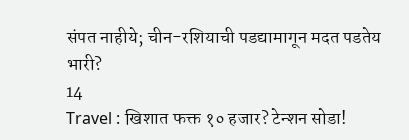संपत नाहीये; चीन-रशियाची पडद्यामागून मदत पडतेय भारी?
14
Travel : खिशात फक्त १० हजार? टेन्शन सोडा!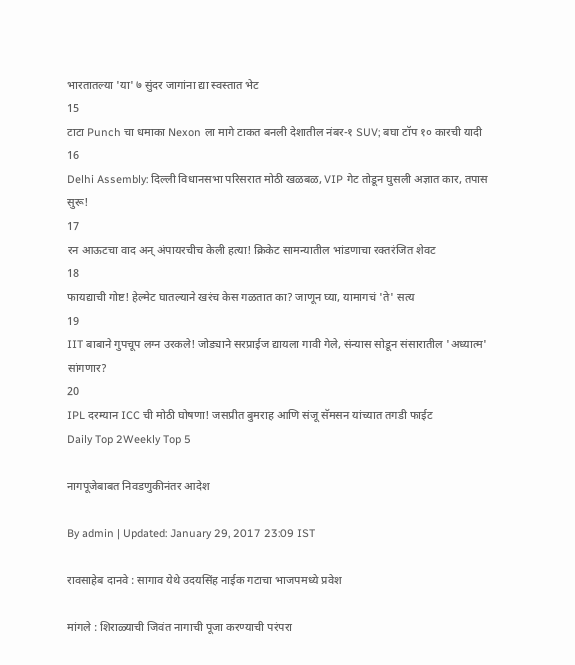भारतातल्या 'या' ७ सुंदर जागांना द्या स्वस्तात भेट
15
टाटा Punch चा धमाका Nexon ला मागे टाकत बनली देशातील नंबर-१ SUV; बघा टॉप १० कारची यादी
16
Delhi Assembly: दिल्ली विधानसभा परिसरात मोठी खळबळ, VIP गेट तोडून घुसली अज्ञात कार, तपास सुरू!
17
रन आऊटचा वाद अन् अंपायरचीच केली हत्या! क्रिकेट सामन्यातील भांडणाचा रक्तरंजित शेवट
18
फायद्याची गोष्ट! हेल्मेट घातल्याने खरंच केस गळतात का? जाणून घ्या, यामागचं 'ते' सत्य
19
IIT बाबाने गुपचूप लग्न उरकले! जोड्याने सरप्राईज द्यायला गावी गेले, संन्यास सोडून संसारातील 'अध्यात्म' सांगणार?
20
IPL दरम्यान ICC ची मोठी घोषणा! जसप्रीत बुमराह आणि संजू सॅमसन यांच्यात तगडी फाईट
Daily Top 2Weekly Top 5

नागपूजेबाबत निवडणुकीनंतर आदेश

By admin | Updated: January 29, 2017 23:09 IST

रावसाहेब दानवे : सागाव येथे उदयसिंह नाईक गटाचा भाजपमध्ये प्रवेश

मांगले : शिराळ्याची जिवंत नागाची पूजा करण्याची परंपरा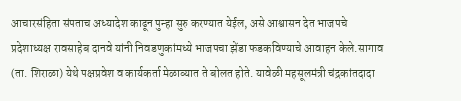आचारसंहिता संपताच अध्यादेश काढून पुन्हा सुरु करण्यात येईल, असे आश्वासन देत भाजपचे प्रदेशाध्यक्ष रावसाहेब दानवे यांनी निवडणुकांमध्ये भाजपचा झेंडा फडकविण्याचे आवाहन केले.सागाव (ता. शिराळा) येथे पक्षप्रवेश व कार्यकर्ता मेळाव्यात ते बोलत होते. यावेळी महसूलमंत्री चंद्रकांतदादा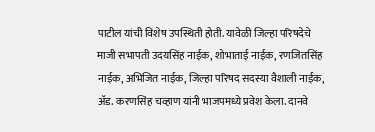पाटील यांची विशेष उपस्थिती होती. यावेळी जिल्हा परिषदेचे माजी सभापती उदयसिंह नाईक, शोभाताई नाईक, रणजितसिंह नाईक, अभिजित नाईक, जिल्हा परिषद सदस्या वैशाली नाईक, अ‍ॅड. करणसिंह चव्हाण यांनी भाजपमध्ये प्रवेश केला. दानवे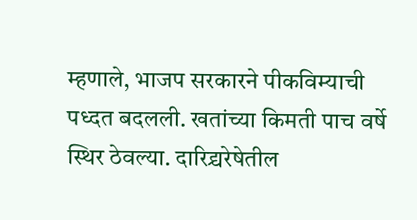म्हणाले, भाजप सरकारने पीकविम्याची पध्दत बदलली. खतांच्या किमती पाच वर्षे स्थिर ठेवल्या. दारिद्र्यरेषेतील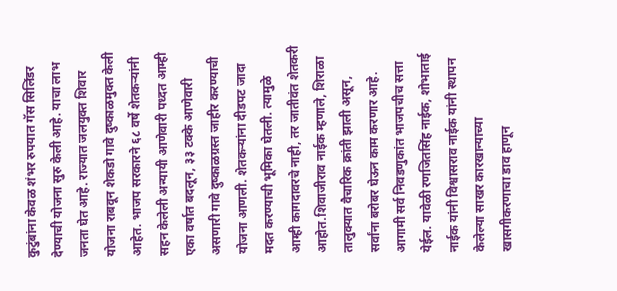कुटुंबांना केवळ शंभर रुपयात गॅस सिलिंडर देण्याची योजना सुरु केली आहे. याचा लाभ जनता घेत आहे. राज्यात जलयुक्त शिवार योजना राबवून शेकडो गावे दुष्काळमुक्त केली आहेत. भाजप सरकारने ६८ वर्षे शेतकऱ्यांनी सहन केलेली अन्यायी आणेवारी पध्दत आम्ही एका वर्षात बदलून, ३३ टक्के आणेवारी असणारी गावे दुष्काळग्रस्त जाहीर करण्याची योजना आणली. शेतकऱ्यांना दीडपट जादा मदत करण्याची भूमिका घेतली. त्यामुळे आम्ही कागदावरचे नाही, तर जातीवंत शेतकरी आहोत.शिवाजीराव नाईक म्हणाले, शिराळा तालुक्यात वैचारिक क्रांती झाली असून, सर्वांना बरोबर घेऊन काम करणार आहे. आगामी सर्व निवडणुकांत भाजपचीच सत्ता येईल. यावेळी रणजितसिंह नाईक, शोभाताई नाईक यांनी विश्वासराव नाईक यांनी स्थापन केलेल्या साखर कारखान्याच्या खासगीकरणाचा डाव हाणून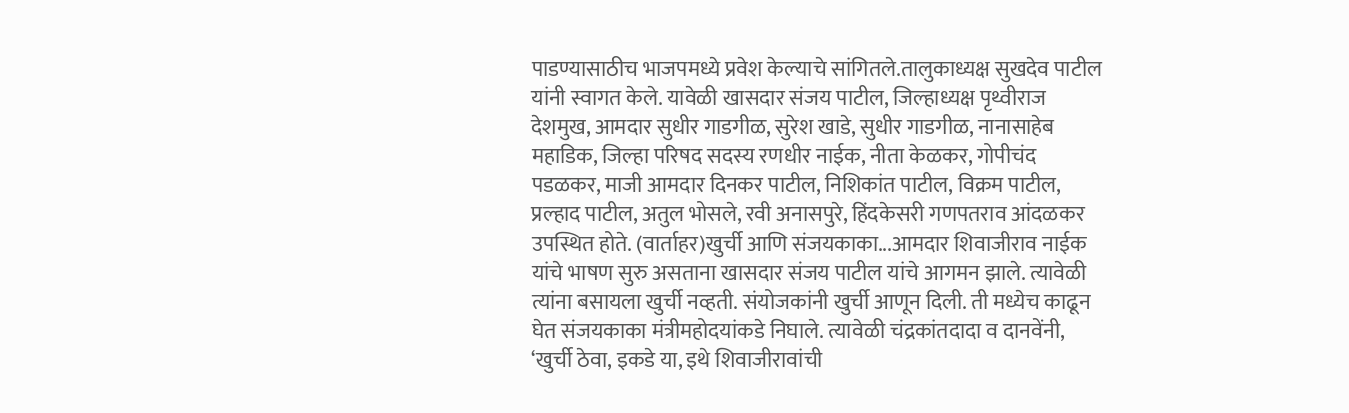पाडण्यासाठीच भाजपमध्ये प्रवेश केल्याचे सांगितले.तालुकाध्यक्ष सुखदेव पाटील यांनी स्वागत केले. यावेळी खासदार संजय पाटील, जिल्हाध्यक्ष पृथ्वीराज देशमुख, आमदार सुधीर गाडगीळ, सुरेश खाडे, सुधीर गाडगीळ, नानासाहेब महाडिक, जिल्हा परिषद सदस्य रणधीर नाईक, नीता केळकर, गोपीचंद पडळकर, माजी आमदार दिनकर पाटील, निशिकांत पाटील, विक्रम पाटील, प्रल्हाद पाटील, अतुल भोसले, रवी अनासपुरे, हिंदकेसरी गणपतराव आंदळकर उपस्थित होते. (वार्ताहर)खुर्ची आणि संजयकाका...आमदार शिवाजीराव नाईक यांचे भाषण सुरु असताना खासदार संजय पाटील यांचे आगमन झाले. त्यावेळी त्यांना बसायला खुर्ची नव्हती. संयोजकांनी खुर्ची आणून दिली. ती मध्येच काढून घेत संजयकाका मंत्रीमहोदयांकडे निघाले. त्यावेळी चंद्रकांतदादा व दानवेंनी, ‘खुर्ची ठेवा, इकडे या, इथे शिवाजीरावांची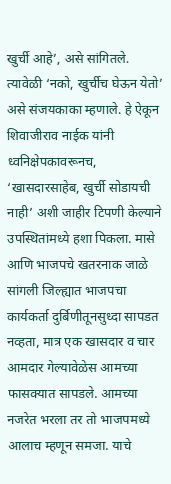खुर्ची आहे’, असे सांगितले. त्यावेळी ‘नको, खुर्चीच घेऊन येतो’ असे संजयकाका म्हणाले. हे ऐकून शिवाजीराव नाईक यांनी ध्वनिक्षेपकावरूनच, ‘खासदारसाहेब, खुर्ची सोडायची नाही’ अशी जाहीर टिपणी केल्याने उपस्थितांमध्ये हशा पिकला. मासे आणि भाजपचे खतरनाक जाळे सांगली जिल्ह्यात भाजपचा कार्यकर्ता दुर्बिणीतूनसुध्दा सापडत नव्हता, मात्र एक खासदार व चार आमदार गेल्यावेळेस आमच्या फासक्यात सापडले. आमच्या नजरेत भरला तर तो भाजपमध्ये आलाच म्हणून समजा. याचे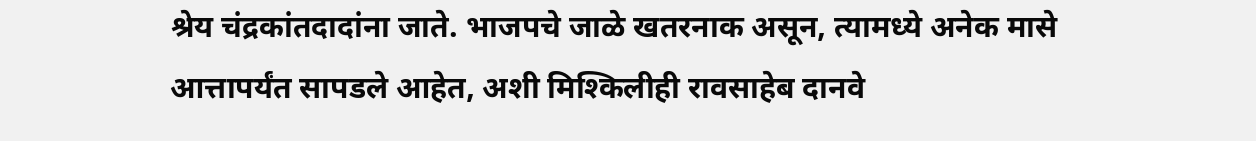श्रेय चंद्रकांतदादांना जाते. भाजपचे जाळे खतरनाक असून, त्यामध्ये अनेक मासे आत्तापर्यंत सापडले आहेत, अशी मिश्किलीही रावसाहेब दानवे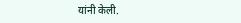यांनी केली.